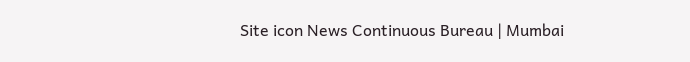Site icon News Continuous Bureau | Mumbai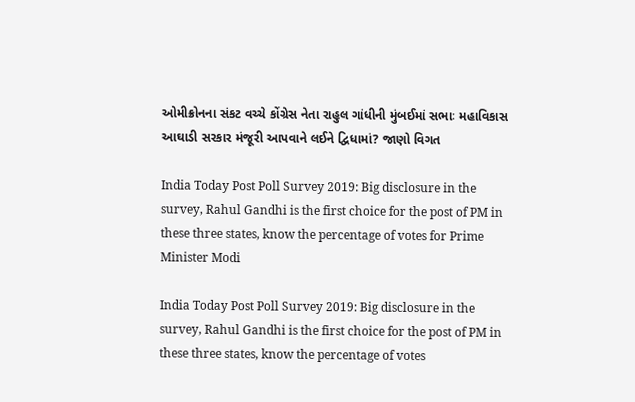ઓમીક્રોનના સંકટ વચ્ચે કોંગ્રેસ નેતા રાહુલ ગાંધીની મુંબઈમાં સભાઃ મહાવિકાસ આઘાડી સરકાર મંજૂરી આપવાને લઈને દ્વિધામાં? જાણો વિગત

India Today Post Poll Survey 2019: Big disclosure in the survey, Rahul Gandhi is the first choice for the post of PM in these three states, know the percentage of votes for Prime Minister Modi

India Today Post Poll Survey 2019: Big disclosure in the survey, Rahul Gandhi is the first choice for the post of PM in these three states, know the percentage of votes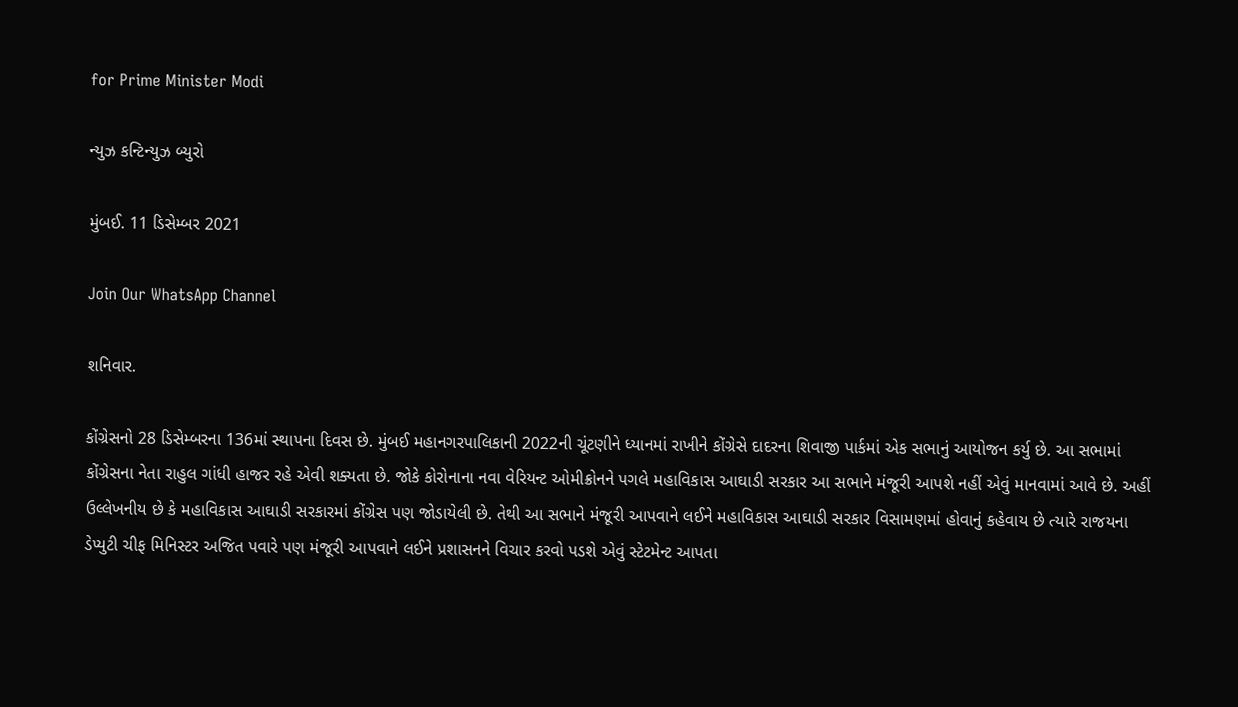for Prime Minister Modi

ન્યુઝ કન્ટિન્યુઝ બ્યુરો

મુંબઈ. 11 ડિસેમ્બર 2021

Join Our WhatsApp Channel

શનિવાર.

કોંગ્રેસનો 28 ડિસેમ્બરના 136માં સ્થાપના દિવસ છે. મુંબઈ મહાનગરપાલિકાની 2022ની ચૂંટણીને ધ્યાનમાં રાખીને કોંગ્રેસે દાદરના શિવાજી પાર્કમાં એક સભાનું આયોજન કર્યુ છે. આ સભામાં કોંગ્રેસના નેતા રાહુલ ગાંધી હાજર રહે એવી શક્યતા છે. જોકે કોરોનાના નવા વેરિયન્ટ ઓમીક્રોનને પગલે મહાવિકાસ આઘાડી સરકાર આ સભાને મંજૂરી આપશે નહીં એવું માનવામાં આવે છે. અહીં ઉલ્લેખનીય છે કે મહાવિકાસ આઘાડી સરકારમાં કોંગ્રેસ પણ જોડાયેલી છે. તેથી આ સભાને મંજૂરી આપવાને લઈને મહાવિકાસ આઘાડી સરકાર વિસામણમાં હોવાનું કહેવાય છે ત્યારે રાજયના ડેપ્યુટી ચીફ મિનિસ્ટર અજિત પવારે પણ મંજૂરી આપવાને લઈને પ્રશાસનને વિચાર કરવો પડશે એવું સ્ટેટમેન્ટ આપતા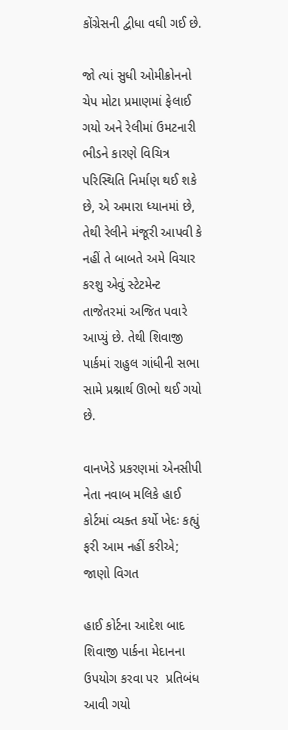કોંગ્રેસની દ્વીધા વઘી ગઈ છે.

જો ત્યાં સુધી ઓમીક્રોનનો ચેપ મોટા પ્રમાણમાં ફેલાઈ ગયો અને રેલીમાં ઉમટનારી ભીડને કારણે વિચિત્ર પરિસ્થિતિ નિર્માણ થઈ શકે છે, એ અમારા ધ્યાનમાં છે, તેથી રેલીને મંજૂરી આપવી કે નહીં તે બાબતે અમે વિચાર કરશુ એવું સ્ટેટમેન્ટ તાજેતરમાં અજિત પવારે આપ્યું છે. તેથી શિવાજી પાર્કમાં રાહુલ ગાંધીની સભા સામે પ્રશ્નાર્થ ઊભો થઈ ગયો છે.

વાનખેડે પ્રકરણમાં એનસીપી નેતા નવાબ મલિકે હાઈ કોર્ટમાં વ્યક્ત કર્યો ખેદઃ કહ્યું ફરી આમ નહીં કરીએ; જાણો વિગત

હાઈ કોર્ટના આદેશ બાદ શિવાજી પાર્કના મેદાનના ઉપયોગ કરવા પર  પ્રતિબંધ આવી ગયો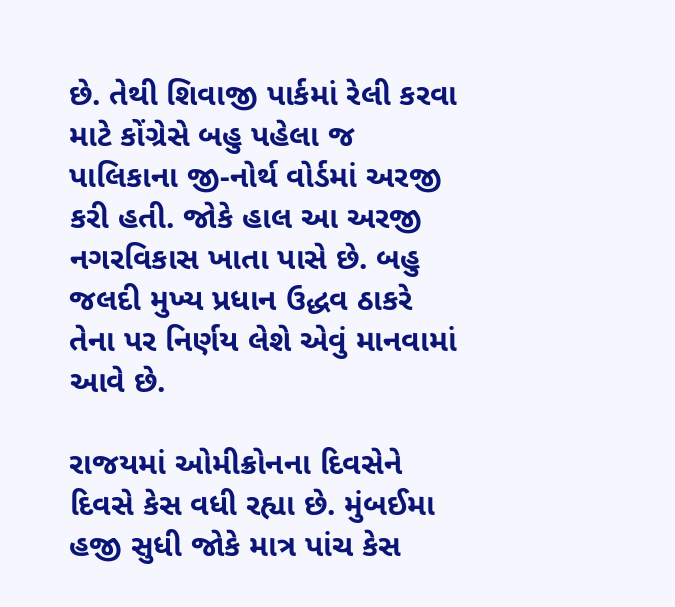છે. તેથી શિવાજી પાર્કમાં રેલી કરવા માટે કોંગ્રેસે બહુ પહેલા જ પાલિકાના જી-નોર્થ વોર્ડમાં અરજી કરી હતી. જોકે હાલ આ અરજી  નગરવિકાસ ખાતા પાસે છે. બહુ જલદી મુખ્ય પ્રધાન ઉદ્ધવ ઠાકરે તેના પર નિર્ણય લેશે એવું માનવામાં આવે છે.

રાજયમાં ઓમીક્રોનના દિવસેને દિવસે કેસ વધી રહ્યા છે. મુંબઈમા હજી સુધી જોકે માત્ર પાંચ કેસ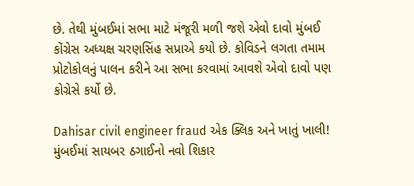છે. તેથી મુંબઈમાં સભા માટે મંજૂરી મળી જશે એવો દાવો મુંબઈ કોંગ્રેસ અધ્યક્ષ ચરણસિંહ સપ્રાએ કયો છે. કોવિડને લગતા તમામ પ્રોટોકોલનું પાલન કરીને આ સભા કરવામાં આવશે એવો દાવો પણ કોગ્રેસે કર્યો છે.

Dahisar civil engineer fraud એક ક્લિક અને ખાતું ખાલી! મુંબઈમાં સાયબર ઠગાઈનો નવો શિકાર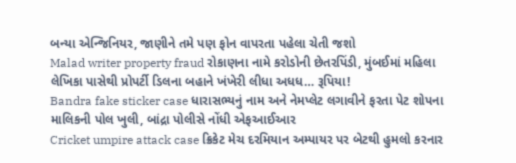બન્યા એન્જિનિયર, જાણીને તમે પણ ફોન વાપરતા પહેલા ચેતી જશો
Malad writer property fraud રોકાણના નામે કરોડોની છેતરપિંડી, મુંબઈમાં મહિલા લેખિકા પાસેથી પ્રોપર્ટી ડિલના બહાને ખંખેરી લીધા અધધ… રૂપિયા!
Bandra fake sticker case ધારાસભ્યનું નામ અને નેમપ્લેટ લગાવીને ફરતા પેટ શોપના માલિકની પોલ ખુલી, બાંદ્રા પોલીસે નોંધી એફઆઈઆર
Cricket umpire attack case ક્રિકેટ મેચ દરમિયાન અમ્પાયર પર બેટથી હુમલો કરનાર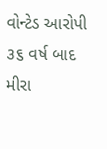વોન્ટેડ આરોપી ૩૬ વર્ષ બાદ મીરા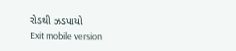રોડથી ઝડપાયો
Exit mobile version